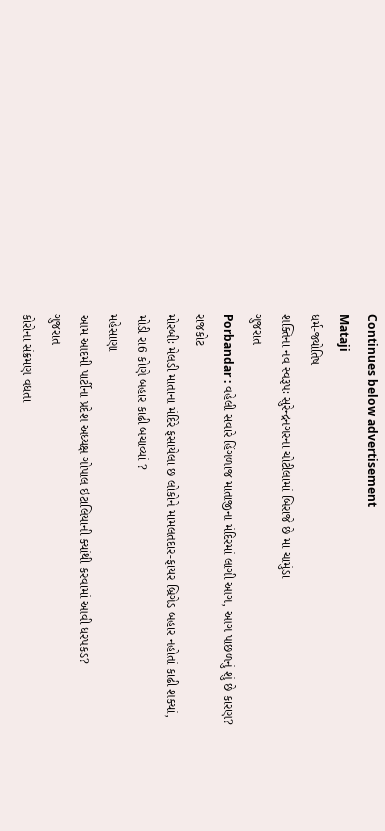Continues below advertisement
Mataji
ધર્મ-જ્યોતિષ
શક્તિના નવ સ્વરૂપઃ સુરેન્દ્રનગરના ચોટીલામાં બિરાજે છે મા ચામુંડા
ગુજરાત
Porbandar : વહેલી સવારે હિંગળાજ માતાજીના મંદિરમાં લાગી આગ, આગ પાછળનું શું છે કારણ?
રાજકોટ
મોરબીઃ મેલડી માતાના મંદિરે ફસાયેલા છ લોકોને મામલતદાર-ફાયર બ્રિગેડ બહાર નહોતાં કાઢી શક્યાં, મોડી રા6 કોણે બહાર કાઢી બચાવ્યાં ?
મહેસાણા
આમ આદમી પાર્ટીના પ્રદેશ અધ્યક્ષ ગોપાલ ઇટાલિયાની ક્યાંથી કરવામાં આવી ધરપકડ?
ગુજરાત
કોરોના સંક્રમણ વધતા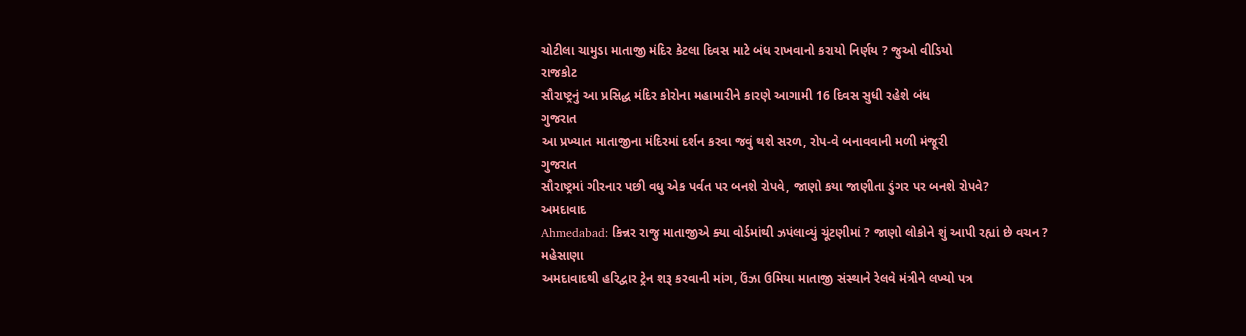ચોટીલા ચામુડા માતાજી મંદિર કેટલા દિવસ માટે બંધ રાખવાનો કરાયો નિર્ણય ? જુઓ વીડિયો
રાજકોટ
સૌરાષ્ટ્રનું આ પ્રસિદ્ધ મંદિર કોરોના મહામારીને કારણે આગામી 16 દિવસ સુધી રહેશે બંધ
ગુજરાત
આ પ્રખ્યાત માતાજીના મંદિરમાં દર્શન કરવા જવું થશે સરળ, રોપ-વે બનાવવાની મળી મંજૂરી
ગુજરાત
સૌરાષ્ટ્રમાં ગીરનાર પછી વધુ એક પર્વત પર બનશે રોપવે, જાણો કયા જાણીતા ડુંગર પર બનશે રોપવે?
અમદાવાદ
Ahmedabad: કિન્નર રાજુ માતાજીએ ક્યા વોર્ડમાંથી ઝપંલાવ્યું ચૂંટણીમાં ? જાણો લોકોને શું આપી રહ્યાં છે વચન ?
મહેસાણા
અમદાવાદથી હરિદ્વાર ટ્રેન શરૂ કરવાની માંગ, ઉંઝા ઉમિયા માતાજી સંસ્થાને રેલવે મંત્રીને લખ્યો પત્ર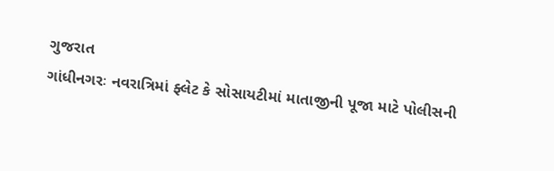ગુજરાત
ગાંધીનગરઃ નવરાત્રિમાં ફ્લેટ કે સોસાયટીમાં માતાજીની પૂજા માટે પોલીસની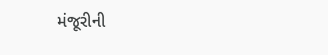મંજૂરીની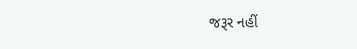જરૂર નહીં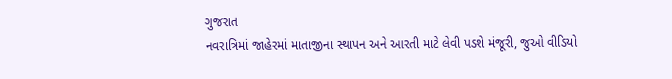ગુજરાત
નવરાત્રિમાં જાહેરમાં માતાજીના સ્થાપન અને આરતી માટે લેવી પડશે મંજૂરી, જુઓ વીડિયો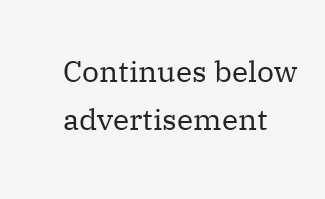Continues below advertisement